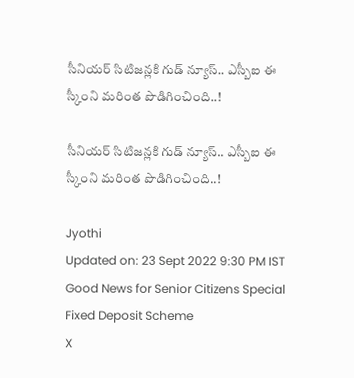సీనియర్‌ సిటిజన్లకి గుడ్‌ న్యూస్‌.. ఎస్బీఐ ఈ స్కీంని మరింత పొడిగించింది..!

సీనియర్‌ సిటిజన్లకి గుడ్‌ న్యూస్‌.. ఎస్బీఐ ఈ స్కీంని మరింత పొడిగించింది..!

Jyothi
Updated on: 23 Sept 2022 9:30 PM IST
Good News for Senior Citizens Special Fixed Deposit Scheme
X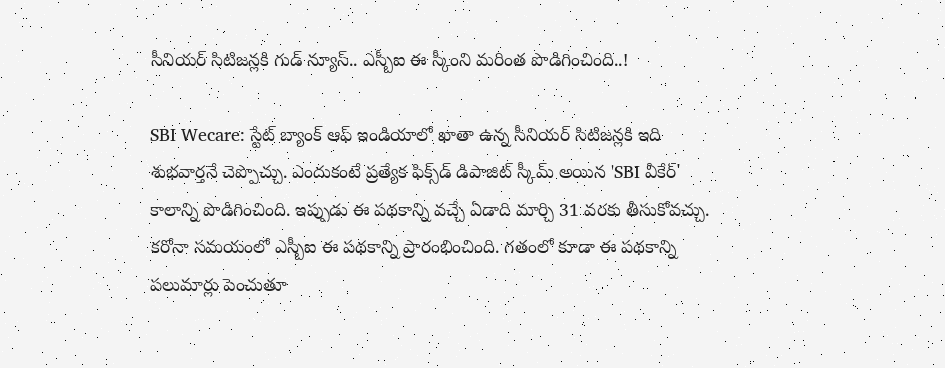సీనియర్‌ సిటిజన్లకి గుడ్‌ న్యూస్‌.. ఎస్బీఐ ఈ స్కీంని మరింత పొడిగించింది..!

SBI Wecare: స్టేట్‌ బ్యాంక్‌ ఆఫ్‌ ఇండియాలో ఖాతా ఉన్న సీనియర్‌ సిటిజన్లకి ఇది శుభవార్తనే చెప్పొచ్చు. ఎందుకంటే ప్రత్యేక ఫిక్స్‌డ్ డిపాజిట్ స్కీమ్ అయిన 'SBI వీకేర్' కాలాన్ని పొడిగించింది. ఇప్పుడు ఈ పథకాన్ని వచ్చే ఏడాది మార్చి 31 వరకు తీసుకోవచ్చు. కరోనా సమయంలో ఎస్బీఐ ఈ పథకాన్ని ప్రారంభించింది. గతంలో కూడా ఈ పథకాన్ని పలుమార్లు పెంచుతూ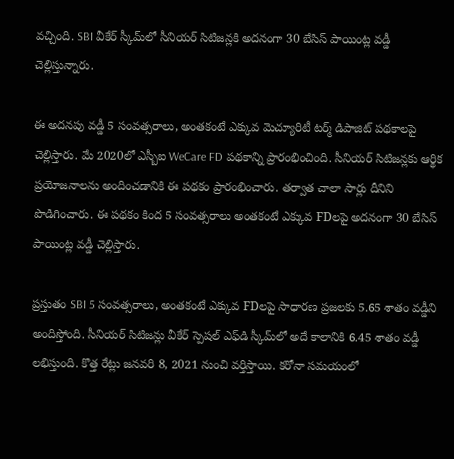వచ్చింది. SBI వీకేర్ స్కీమ్‌లో సీనియర్ సిటిజన్లకి అదనంగా 30 బేసిస్ పాయింట్ల వడ్డీ చెల్లిస్తున్నారు.

ఈ అదనపు వడ్డీ 5 సంవత్సరాలు, అంతకంటే ఎక్కువ మెచ్యూరిటీ టర్మ్ డిపాజిట్ పథకాలపై చెల్లిస్తారు. మే 2020లో ఎస్బీఐ WeCare FD పథకాన్ని ప్రారంభించింది. సీనియర్ సిటిజన్లకు ఆర్థిక ప్రయోజనాలను అందించడానికి ఈ పథకం ప్రారంభించారు. తర్వాత చాలా సార్లు దీనిని పొడిగించారు. ఈ పథకం కింద 5 సంవత్సరాలు అంతకంటే ఎక్కువ FDలపై అదనంగా 30 బేసిస్ పాయింట్ల వడ్డీ చెల్లిస్తారు.

ప్రస్తుతం SBI 5 సంవత్సరాలు, అంతకంటే ఎక్కువ FDలపై సాధారణ ప్రజలకు 5.65 శాతం వడ్డీని అందిస్తోంది. సీనియర్ సిటిజన్లు వీకేర్ స్పెషల్ ఎఫ్‌డి స్కీమ్‌లో అదే కాలానికి 6.45 శాతం వడ్డీ లభిస్తుంది. కొత్త రేట్లు జనవరి 8, 2021 నుంచి వర్తిస్తాయి. కరోనా సమయంలో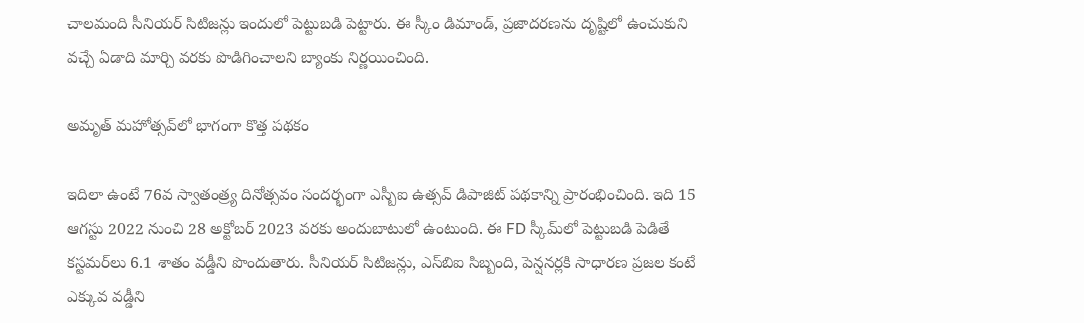చాలమంది సీనియర్‌ సిటిజన్లు ఇందులో పెట్టుబడి పెట్టారు. ఈ స్కీం డిమాండ్, ప్రజాదరణను దృష్టిలో ఉంచుకుని వచ్చే ఏడాది మార్చి వరకు పొడిగించాలని బ్యాంకు నిర్ణయించింది.

అమృత్ మహోత్సవ్‌లో భాగంగా కొత్త పథకం

ఇదిలా ఉంటే 76వ స్వాతంత్ర్య దినోత్సవం సందర్భంగా ఎస్బీఐ ఉత్సవ్ డిపాజిట్ పథకాన్ని ప్రారంభించింది. ఇది 15 ఆగస్టు 2022 నుంచి 28 అక్టోబర్ 2023 వరకు అందుబాటులో ఉంటుంది. ఈ FD స్కీమ్‌లో పెట్టుబడి పెడితే కస్టమర్‌లు 6.1 శాతం వడ్డీని పొందుతారు. సీనియర్ సిటిజన్లు, ఎస్‌బిఐ సిబ్బంది, పెన్షనర్లకి సాధారణ ప్రజల కంటే ఎక్కువ వడ్డీని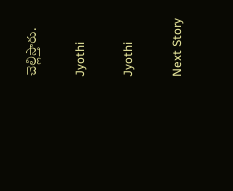చెల్లిస్తారు.

Jyothi

Jyothi

Next Story